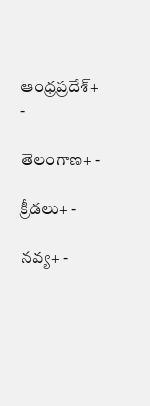ఆంధ్రప్రదేశ్+ -

తెలంగాణ+ -

క్రీడలు+ -

నవ్య+ -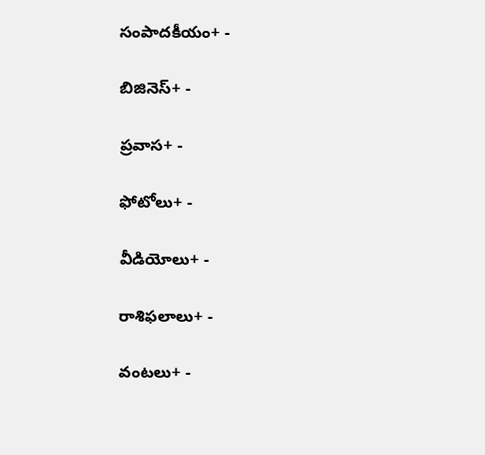సంపాదకీయం+ -

బిజినెస్+ -

ప్రవాస+ -

ఫోటోలు+ -

వీడియోలు+ -

రాశిఫలాలు+ -

వంటలు+ -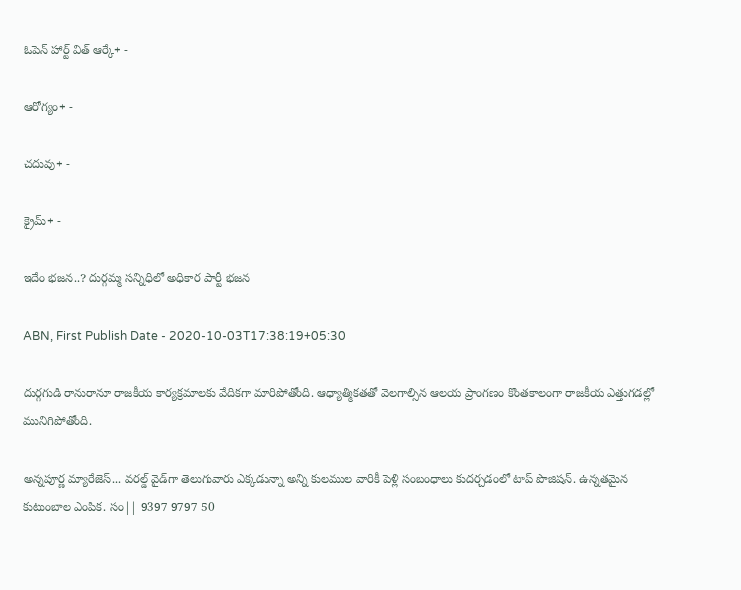ఓపెన్ హార్ట్ విత్ ఆర్కే+ -

ఆరోగ్యం+ -

చదువు+ -

క్రైమ్+ -

ఇదేం భజన..? దుర్గమ్మ సన్నిధిలో అధికార పార్టీ భజన

ABN, First Publish Date - 2020-10-03T17:38:19+05:30

దుర్గగుడి రానురానూ రాజకీయ కార్యక్రమాలకు వేదికగా మారిపోతోంది. ఆధ్యాత్మికతతో వెలగాల్సిన ఆలయ ప్రాంగణం కొంతకాలంగా రాజకీయ ఎత్తుగడల్లో మునిగిపోతోంది.

అన్నపూర్ణ మ్యారేజెస్... వరల్డ్ వైడ్‌గా తెలుగువారు ఎక్కడున్నా అన్ని కులముల వారికీ పెళ్లి సంబంధాలు కుదర్చడంలో టాప్ పొజిషన్. ఉన్నతమైన కుటుంబాల ఎంపిక. సం|| 9397 9797 50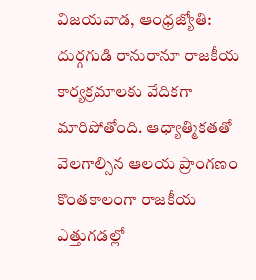విజయవాడ, ఆంధ్రజ్యోతి: దుర్గగుడి రానురానూ రాజకీయ కార్యక్రమాలకు వేదికగా మారిపోతోంది. ఆధ్యాత్మికతతో వెలగాల్సిన ఆలయ ప్రాంగణం కొంతకాలంగా రాజకీయ ఎత్తుగడల్లో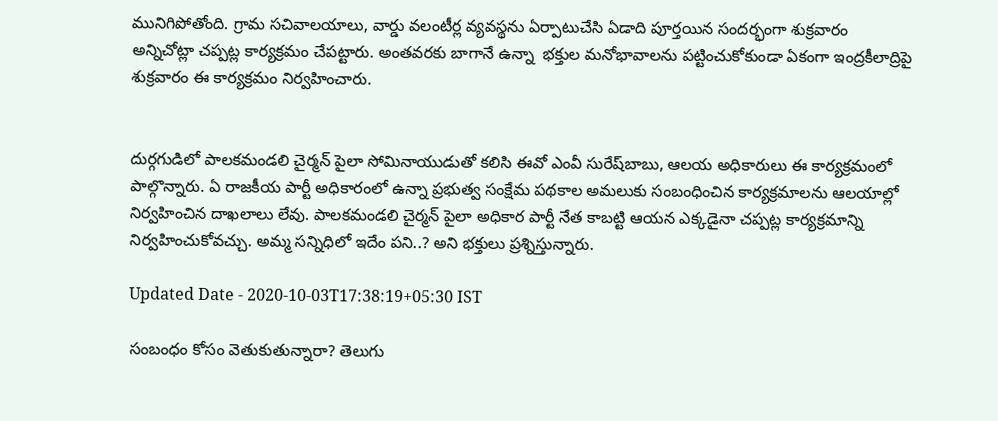మునిగిపోతోంది. గ్రామ సచివాలయాలు, వార్డు వలంటీర్ల వ్యవస్థను ఏర్పాటుచేసి ఏడాది పూర్తయిన సందర్భంగా శుక్రవారం అన్నిచోట్లా చప్పట్ల కార్యక్రమం చేపట్టారు. అంతవరకు బాగానే ఉన్నా  భక్తుల మనోభావాలను పట్టించుకోకుండా ఏకంగా ఇంద్రకీలాద్రిపై శుక్రవారం ఈ కార్యక్రమం నిర్వహించారు.


దుర్గగుడిలో పాలకమండలి చైర్మన్‌ పైలా సోమినాయుడుతో కలిసి ఈవో ఎంవీ సురేష్‌బాబు, ఆలయ అధికారులు ఈ కార్యక్రమంలో పాల్గొన్నారు. ఏ రాజకీయ పార్టీ అధికారంలో ఉన్నా ప్రభుత్వ సంక్షేమ పథకాల అమలుకు సంబంధించిన కార్యక్రమాలను ఆలయాల్లో నిర్వహించిన దాఖలాలు లేవు. పాలకమండలి చైర్మన్‌ పైలా అధికార పార్టీ నేత కాబట్టి ఆయన ఎక్కడైనా చప్పట్ల కార్యక్రమాన్ని నిర్వహించుకోవచ్చు. అమ్మ సన్నిధిలో ఇదేం పని..? అని భక్తులు ప్రశ్నిస్తున్నారు.

Updated Date - 2020-10-03T17:38:19+05:30 IST

సంబంధం కోసం వెతుకుతున్నారా? తెలుగు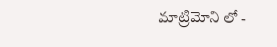మాట్రిమోని లో -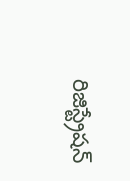రిజిస్ట్రేషన్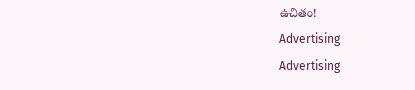ఉచితం!
Advertising
Advertising